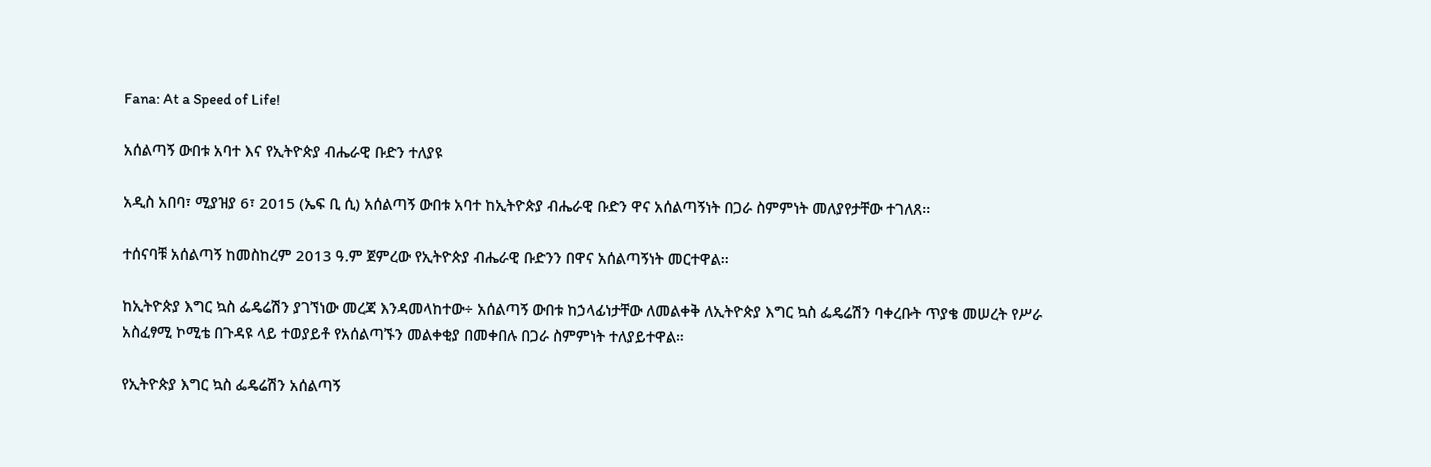Fana: At a Speed of Life!

አሰልጣኝ ውበቱ አባተ እና የኢትዮጵያ ብሔራዊ ቡድን ተለያዩ

አዲስ አበባ፣ ሚያዝያ 6፣ 2015 (ኤፍ ቢ ሲ) አሰልጣኝ ውበቱ አባተ ከኢትዮጵያ ብሔራዊ ቡድን ዋና አሰልጣኝነት በጋራ ስምምነት መለያየታቸው ተገለጸ፡፡

ተሰናባቹ አሰልጣኝ ከመስከረም 2013 ዓ.ም ጀምረው የኢትዮጵያ ብሔራዊ ቡድንን በዋና አሰልጣኝነት መርተዋል፡፡

ከኢትዮጵያ እግር ኳስ ፌዴሬሽን ያገኘነው መረጃ እንዳመላከተው÷ አሰልጣኝ ውበቱ ከኃላፊነታቸው ለመልቀቅ ለኢትዮጵያ እግር ኳስ ፌዴሬሽን ባቀረቡት ጥያቄ መሠረት የሥራ አስፈፃሚ ኮሚቴ በጉዳዩ ላይ ተወያይቶ የአሰልጣኙን መልቀቂያ በመቀበሉ በጋራ ስምምነት ተለያይተዋል።

የኢትዮጵያ እግር ኳስ ፌዴሬሽን አሰልጣኝ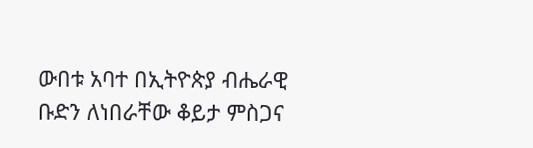ውበቱ አባተ በኢትዮጵያ ብሔራዊ ቡድን ለነበራቸው ቆይታ ምስጋና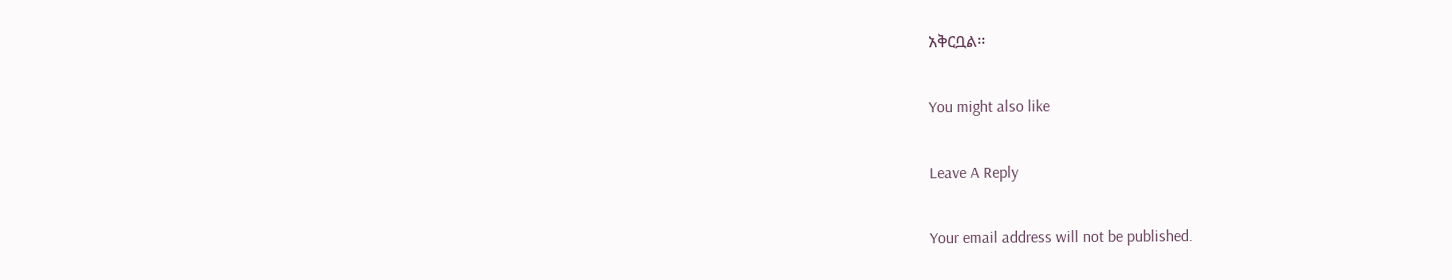አቅርቧል፡፡

You might also like

Leave A Reply

Your email address will not be published.